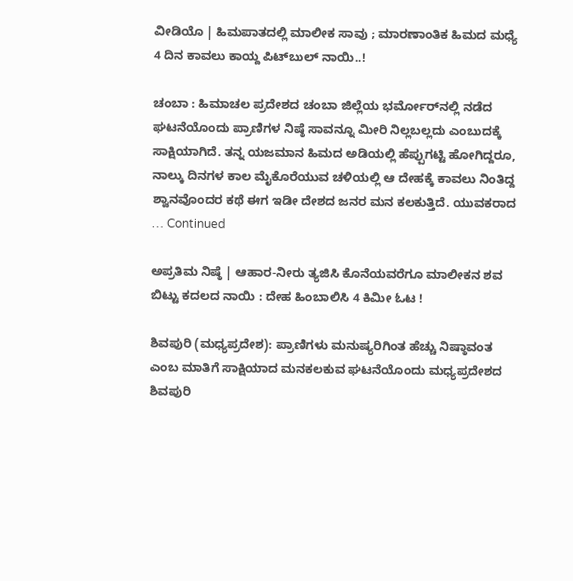ವೀಡಿಯೊ | ಹಿಮಪಾತದಲ್ಲಿ ಮಾಲೀಕ ಸಾವು ; ಮಾರಣಾಂತಿಕ ಹಿಮದ ಮಧ್ಯೆ 4 ದಿನ ಕಾವಲು ಕಾಯ್ದ ಪಿಟ್‌ಬುಲ್ ನಾಯಿ..!

ಚಂಬಾ : ಹಿಮಾಚಲ ಪ್ರದೇಶದ ಚಂಬಾ ಜಿಲ್ಲೆಯ ಭರ್ಮೋರ್‌ನಲ್ಲಿ ನಡೆದ ಘಟನೆಯೊಂದು ಪ್ರಾಣಿಗಳ ನಿಷ್ಠೆ ಸಾವನ್ನೂ ಮೀರಿ ನಿಲ್ಲಬಲ್ಲದು ಎಂಬುದಕ್ಕೆ ಸಾಕ್ಷಿಯಾಗಿದೆ. ತನ್ನ ಯಜಮಾನ ಹಿಮದ ಅಡಿಯಲ್ಲಿ ಹೆಪ್ಪುಗಟ್ಟಿ ಹೋಗಿದ್ದರೂ, ನಾಲ್ಕು ದಿನಗಳ ಕಾಲ ಮೈಕೊರೆಯುವ ಚಳಿಯಲ್ಲಿ ಆ ದೇಹಕ್ಕೆ ಕಾವಲು ನಿಂತಿದ್ದ ಶ್ವಾನವೊಂದರ ಕಥೆ ಈಗ ಇಡೀ ದೇಶದ ಜನರ ಮನ ಕಲಕುತ್ತಿದೆ. ಯುವಕರಾದ … Continued

ಅಪ್ರತಿಮ ನಿಷ್ಠೆ | ಆಹಾರ-ನೀರು ತ್ಯಜಿಸಿ ಕೊನೆಯವರೆಗೂ ಮಾಲೀಕನ ಶವ ಬಿಟ್ಟು ಕದಲದ ನಾಯಿ : ದೇಹ ಹಿಂಬಾಲಿಸಿ 4 ಕಿಮೀ ಓಟ !

ಶಿವಪುರಿ (ಮಧ್ಯಪ್ರದೇಶ): ಪ್ರಾಣಿಗಳು ಮನುಷ್ಯರಿಗಿಂತ ಹೆಚ್ಚು ನಿಷ್ಠಾವಂತ ಎಂಬ ಮಾತಿಗೆ ಸಾಕ್ಷಿಯಾದ ಮನಕಲಕುವ ಘಟನೆಯೊಂದು ಮಧ್ಯಪ್ರದೇಶದ ಶಿವಪುರಿ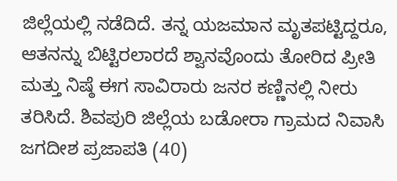ಜಿಲ್ಲೆಯಲ್ಲಿ ನಡೆದಿದೆ. ತನ್ನ ಯಜಮಾನ ಮೃತಪಟ್ಟಿದ್ದರೂ, ಆತನನ್ನು ಬಿಟ್ಟಿರಲಾರದೆ ಶ್ವಾನವೊಂದು ತೋರಿದ ಪ್ರೀತಿ ಮತ್ತು ನಿಷ್ಠೆ ಈಗ ಸಾವಿರಾರು ಜನರ ಕಣ್ಣಿನಲ್ಲಿ ನೀರು ತರಿಸಿದೆ. ಶಿವಪುರಿ ಜಿಲ್ಲೆಯ ಬಡೋರಾ ಗ್ರಾಮದ ನಿವಾಸಿ ಜಗದೀಶ ಪ್ರಜಾಪತಿ (40)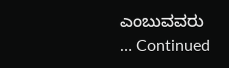ಎಂಬುವವರು … Continued